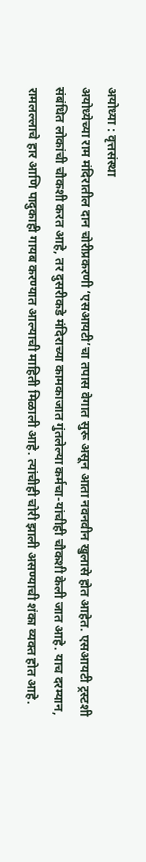अयोध्या : वृत्तसंस्था
अयोध्येच्या राम मंदिरातील दान चोरीप्रकरणी ‘एसआयटी’चा तपास वेगात सुरू असून आता नवनवीन खुलासे होत आहेत. एसआयटी ट्रस्टशी संबंधित लोकांची चौकशी करत आहे, तर दुसरीकडे मंदिराच्या कामकाजात गुंतलेल्या कर्मचा-यांचीही चौकशी केली जात आहे. याच दरम्यान, रामलल्लाचे हार आणि पादुकाही गायब करण्यात आल्याची माहिती मिळाली आहे. त्यांचीही चोरी झाली असण्याची शंका व्यक्त होत आहे.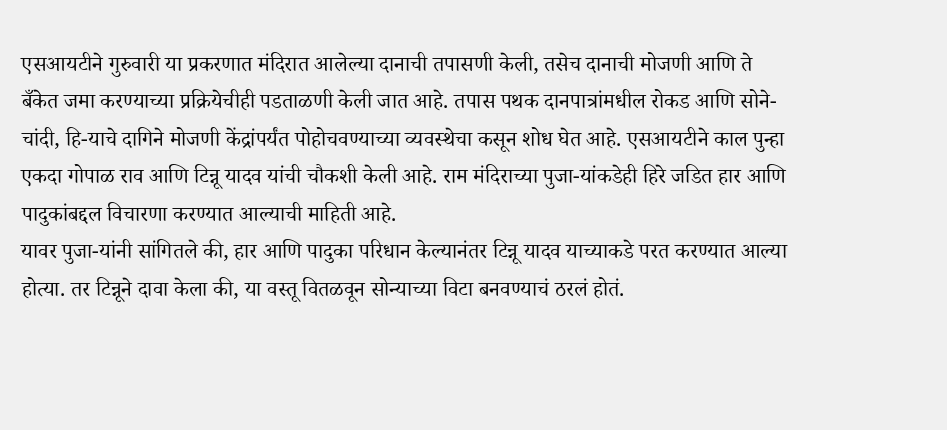एसआयटीने गुरुवारी या प्रकरणात मंदिरात आलेल्या दानाची तपासणी केली, तसेच दानाची मोजणी आणि ते बँकेत जमा करण्याच्या प्रक्रियेचीही पडताळणी केली जात आहे. तपास पथक दानपात्रांमधील रोकड आणि सोने-चांदी, हि-याचे दागिने मोजणी केंद्रांपर्यंत पोहोचवण्याच्या व्यवस्थेचा कसून शोध घेत आहे. एसआयटीने काल पुन्हा एकदा गोपाळ राव आणि टिन्नू यादव यांची चौकशी केली आहे. राम मंदिराच्या पुजा-यांकडेही हिरे जडित हार आणि पादुकांबद्दल विचारणा करण्यात आल्याची माहिती आहे.
यावर पुजा-यांनी सांगितले की, हार आणि पादुका परिधान केल्यानंतर टिन्नू यादव याच्याकडे परत करण्यात आल्या होत्या. तर टिन्नूने दावा केला की, या वस्तू वितळवून सोन्याच्या विटा बनवण्याचं ठरलं होतं.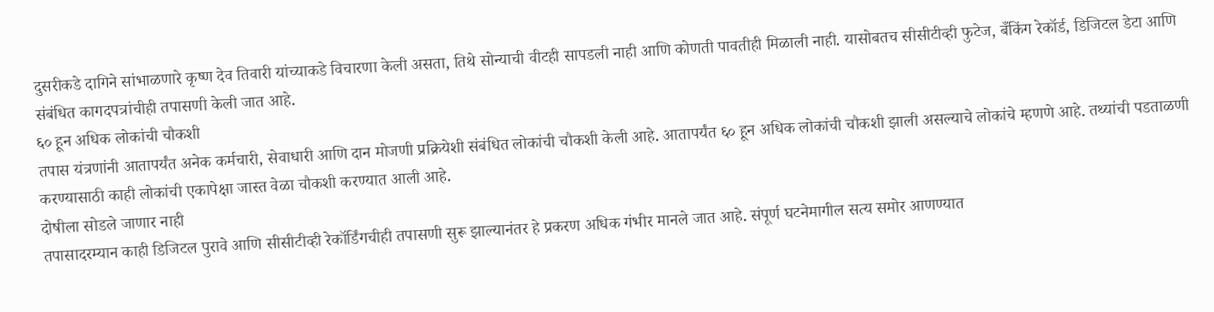दुसरीकडे दागिने सांभाळणारे कृष्ण देव तिवारी यांच्याकडे विचारणा केली असता, तिथे सोन्याची वीटही सापडली नाही आणि कोणती पावतीही मिळाली नाही. यासोबतच सीसीटीव्ही फुटेज, बँकिंग रेकॉर्ड, डिजिटल डेटा आणि संबंधित कागदपत्रांचीही तपासणी केली जात आहे.
६० हून अधिक लोकांची चौकशी
तपास यंत्रणांनी आतापर्यंत अनेक कर्मचारी, सेवाधारी आणि दान मोजणी प्रक्रियेशी संबंधित लोकांची चौकशी केली आहे. आतापर्यंत ६० हून अधिक लोकांची चौकशी झाली असल्याचे लोकांचे म्हणणे आहे. तथ्यांची पडताळणी करण्यासाठी काही लोकांची एकापेक्षा जास्त वेळा चौकशी करण्यात आली आहे.
दोषीला सोडले जाणार नाही
तपासादरम्यान काही डिजिटल पुरावे आणि सीसीटीव्ही रेकॉर्डिंगचीही तपासणी सुरू झाल्यानंतर हे प्रकरण अधिक गंभीर मानले जात आहे. संपूर्ण घटनेमागील सत्य समोर आणण्यात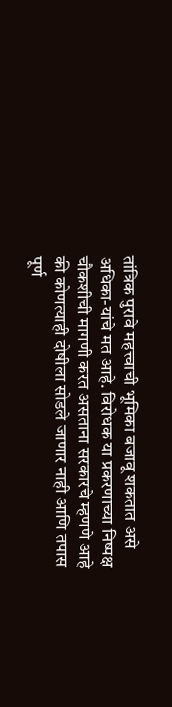तांत्रिक पुरावे महत्त्वाची भूमिका बजावू शकतात असे अधिका-यांचे मत आहे. विरोधक या प्रकरणाच्या निष्पक्ष चौकशीची मागणी करत असताना सरकारचे म्हणणे आहे की कोणत्याही दोषीला सोडले जाणार नाही आणि तपास पूर्ण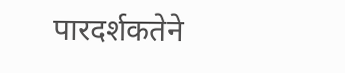पारदर्शकतेने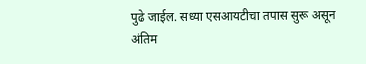पुढे जाईल. सध्या एसआयटीचा तपास सुरू असून अंतिम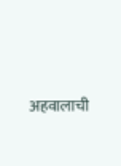अहवालाची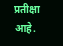प्रतीक्षा आहे.